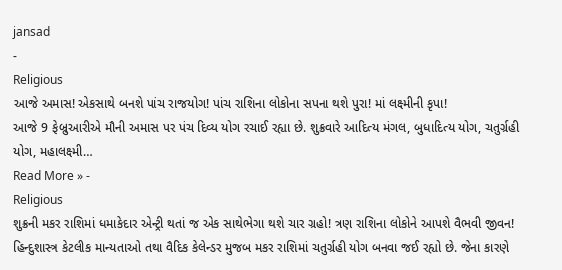jansad
-
Religious
આજે અમાસ! એકસાથે બનશે પાંચ રાજયોગ! પાંચ રાશિના લોકોના સપના થશે પુરા! માં લક્ષ્મીની કૃપા!
આજે 9 ફેબ્રુઆરીએ મૌની અમાસ પર પંચ દિવ્ય યોગ રચાઈ રહ્યા છે. શુક્રવારે આદિત્ય મંગલ, બુધાદિત્ય યોગ, ચતુર્ગ્રહી યોગ, મહાલક્ષ્મી…
Read More » -
Religious
શુક્રની મકર રાશિમાં ધમાકેદાર એન્ટ્રી થતાં જ એક સાથેભેગા થશે ચાર ગ્રહો! ત્રણ રાશિના લોકોને આપશે વૈભવી જીવન!
હિન્દુશાસ્ત્ર કેટલીક માન્યતાઓ તથા વૈદિક કેલેન્ડર મુજબ મકર રાશિમાં ચતુર્ગ્રહી યોગ બનવા જઈ રહ્યો છે. જેના કારણે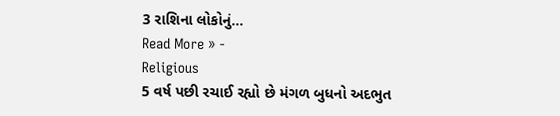3 રાશિના લોકોનું…
Read More » -
Religious
5 વર્ષ પછી રચાઈ રહ્યો છે મંગળ બુધનો અદભુત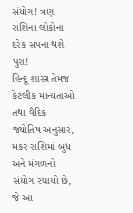સંયોગ! ત્રણ રાશિના લોકોના દરેક સપના થશે પુરા!
હિન્દૂ શાસ્ત્ર તેમજ કેટલીક માન્યતાઓ તથા વૈદિક જ્યોતિષ અનુસાર, મકર રાશિમાં બુધ અને મંગળનો સંયોગ રચાયો છે, જે આ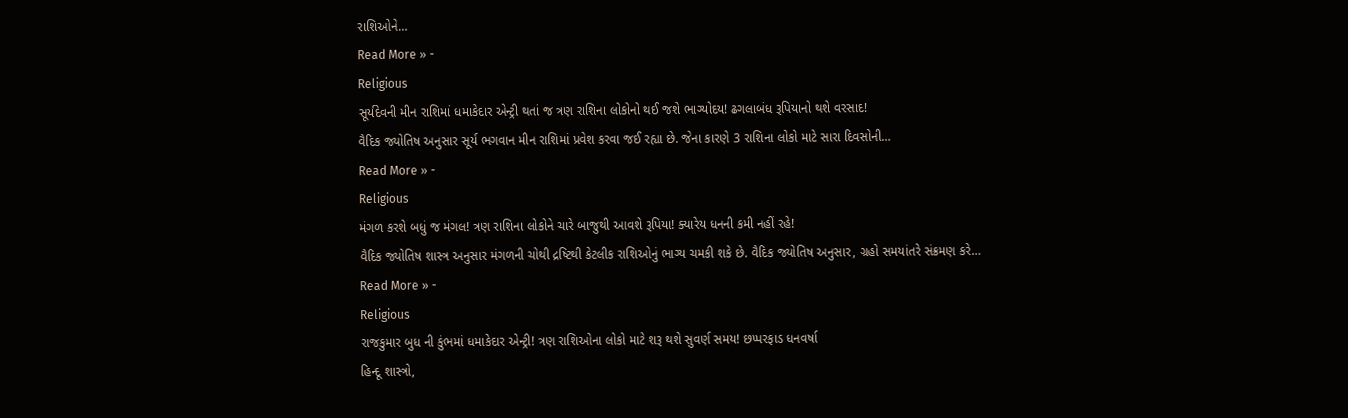રાશિઓને…
Read More » -
Religious
સૂર્યદેવની મીન રાશિમાં ધમાકેદાર એન્ટ્રી થતાં જ ત્રણ રાશિના લોકોનો થઈ જશે ભાગ્યોદય! ઢગલાબંધ રૂપિયાનો થશે વરસાદ!
વૈદિક જ્યોતિષ અનુસાર સૂર્ય ભગવાન મીન રાશિમાં પ્રવેશ કરવા જઈ રહ્યા છે. જેના કારણે 3 રાશિના લોકો માટે સારા દિવસોની…
Read More » -
Religious
મંગળ કરશે બધું જ મંગલ! ત્રણ રાશિના લોકોને ચારે બાજુથી આવશે રૂપિયા! ક્યારેય ધનની કમી નહીં રહે!
વૈદિક જ્યોતિષ શાસ્ત્ર અનુસાર મંગળની ચોથી દ્રષ્ટિથી કેટલીક રાશિઓનું ભાગ્ય ચમકી શકે છે. વૈદિક જ્યોતિષ અનુસાર, ગ્રહો સમયાંતરે સંક્રમણ કરે…
Read More » -
Religious
રાજકુમાર બુધ ની કુંભમાં ધમાકેદાર એન્ટ્રી! ત્રણ રાશિઓના લોકો માટે શરૂ થશે સુવર્ણ સમય! છપ્પરફાડ ધનવર્ષા
હિન્દૂ શાસ્ત્રો,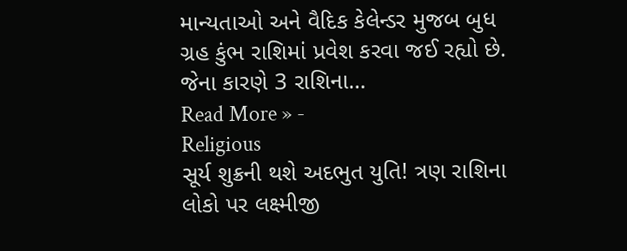માન્યતાઓ અને વૈદિક કેલેન્ડર મુજબ બુધ ગ્રહ કુંભ રાશિમાં પ્રવેશ કરવા જઈ રહ્યો છે. જેના કારણે 3 રાશિના…
Read More » -
Religious
સૂર્ય શુક્રની થશે અદભુત યુતિ! ત્રણ રાશિના લોકો પર લક્ષ્મીજી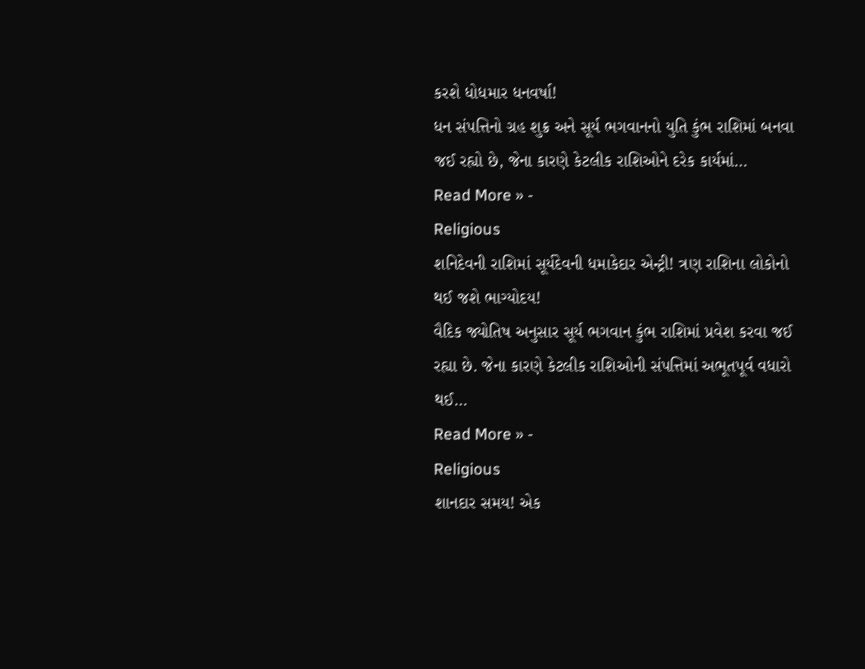કરશે ધોધમાર ધનવર્ષા!
ધન સંપત્તિનો ગ્રહ શુક્ર અને સૂર્ય ભગવાનનો યુતિ કુંભ રાશિમાં બનવા જઈ રહ્યો છે, જેના કારણે કેટલીક રાશિઓને દરેક કાર્યમાં…
Read More » -
Religious
શનિદેવની રાશિમાં સૂર્યદેવની ધમાકેદાર એન્ટ્રી! ત્રણ રાશિના લોકોનો થઈ જશે ભાગ્યોદય!
વૈદિક જ્યોતિષ અનુસાર સૂર્ય ભગવાન કુંભ રાશિમાં પ્રવેશ કરવા જઈ રહ્યા છે. જેના કારણે કેટલીક રાશિઓની સંપત્તિમાં અભૂતપૂર્વ વધારો થઈ…
Read More » -
Religious
શાનદાર સમય! એક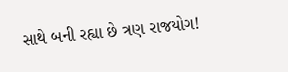સાથે બની રહ્યા છે ત્રણ રાજયોગ!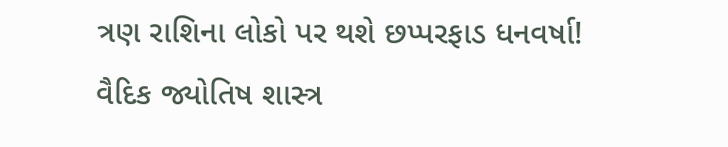ત્રણ રાશિના લોકો પર થશે છપ્પરફાડ ધનવર્ષા!
વૈદિક જ્યોતિષ શાસ્ત્ર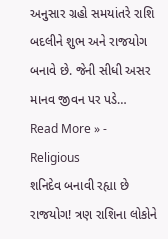અનુસાર ગ્રહો સમયાંતરે રાશિ બદલીને શુભ અને રાજયોગ બનાવે છે. જેની સીધી અસર માનવ જીવન પર પડે…
Read More » -
Religious
શનિદેવ બનાવી રહ્યા છે રાજયોગ! ત્રણ રાશિના લોકોને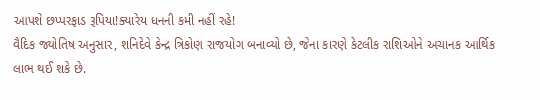આપશે છપ્પરફાડ રૂપિયા!ક્યારેય ધનની કમી નહીં રહે!
વૈદિક જ્યોતિષ અનુસાર, શનિદેવે કેન્દ્ર ત્રિકોણ રાજયોગ બનાવ્યો છે, જેના કારણે કેટલીક રાશિઓને અચાનક આર્થિક લાભ થઈ શકે છે.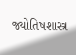જ્યોતિષશાસ્ત્ર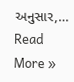અનુસાર,…
Read More »